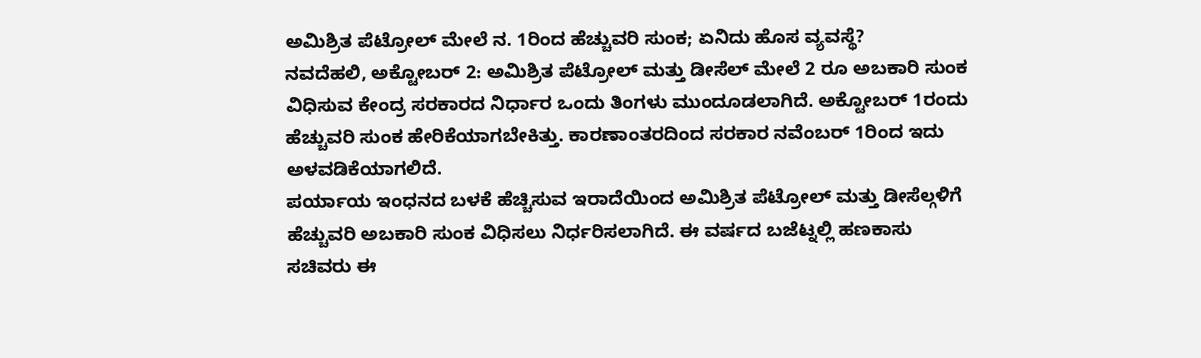ಅಮಿಶ್ರಿತ ಪೆಟ್ರೋಲ್ ಮೇಲೆ ನ. 1ರಿಂದ ಹೆಚ್ಚುವರಿ ಸುಂಕ; ಏನಿದು ಹೊಸ ವ್ಯವಸ್ಥೆ?
ನವದೆಹಲಿ, ಅಕ್ಟೋಬರ್ 2: ಅಮಿಶ್ರಿತ ಪೆಟ್ರೋಲ್ ಮತ್ತು ಡೀಸೆಲ್ ಮೇಲೆ 2 ರೂ ಅಬಕಾರಿ ಸುಂಕ ವಿಧಿಸುವ ಕೇಂದ್ರ ಸರಕಾರದ ನಿರ್ಧಾರ ಒಂದು ತಿಂಗಳು ಮುಂದೂಡಲಾಗಿದೆ. ಅಕ್ಟೋಬರ್ 1ರಂದು ಹೆಚ್ಚುವರಿ ಸುಂಕ ಹೇರಿಕೆಯಾಗಬೇಕಿತ್ತು. ಕಾರಣಾಂತರದಿಂದ ಸರಕಾರ ನವೆಂಬರ್ 1ರಿಂದ ಇದು ಅಳವಡಿಕೆಯಾಗಲಿದೆ.
ಪರ್ಯಾಯ ಇಂಧನದ ಬಳಕೆ ಹೆಚ್ಚಿಸುವ ಇರಾದೆಯಿಂದ ಅಮಿಶ್ರಿತ ಪೆಟ್ರೋಲ್ ಮತ್ತು ಡೀಸೆಲ್ಗಳಿಗೆ ಹೆಚ್ಚುವರಿ ಅಬಕಾರಿ ಸುಂಕ ವಿಧಿಸಲು ನಿರ್ಧರಿಸಲಾಗಿದೆ. ಈ ವರ್ಷದ ಬಜೆಟ್ನಲ್ಲಿ ಹಣಕಾಸು ಸಚಿವರು ಈ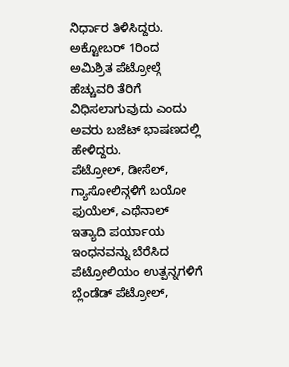ನಿರ್ಧಾರ ತಿಳಿಸಿದ್ದರು. ಅಕ್ಟೋಬರ್ 1ರಿಂದ ಅಮಿಶ್ರಿತ ಪೆಟ್ರೋಲ್ಗೆ ಹೆಚ್ಚುವರಿ ತೆರಿಗೆ ವಿಧಿಸಲಾಗುವುದು ಎಂದು ಅವರು ಬಜೆಟ್ ಭಾಷಣದಲ್ಲಿ ಹೇಳಿದ್ದರು.
ಪೆಟ್ರೋಲ್, ಡೀಸೆಲ್, ಗ್ಯಾಸೋಲಿನ್ಗಳಿಗೆ ಬಯೋ ಫುಯೆಲ್, ಎಥೆನಾಲ್ ಇತ್ಯಾದಿ ಪರ್ಯಾಯ ಇಂಧನವನ್ನು ಬೆರೆಸಿದ ಪೆಟ್ರೋಲಿಯಂ ಉತ್ಪನ್ನಗಳಿಗೆ ಬ್ಲೆಂಡೆಡ್ ಪೆಟ್ರೋಲ್,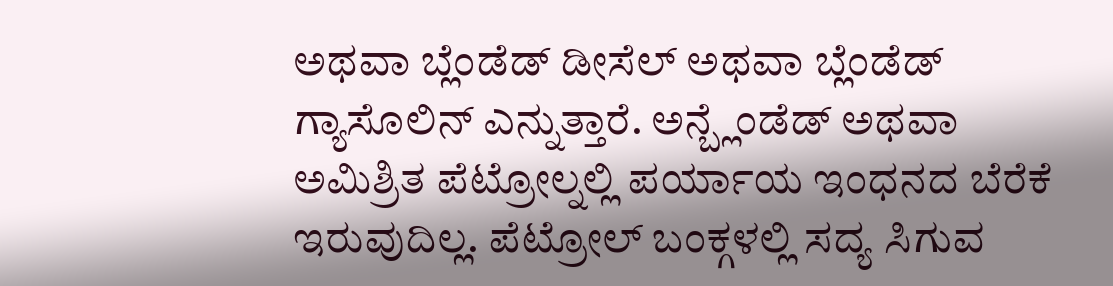ಅಥವಾ ಬ್ಲೆಂಡೆಡ್ ಡೀಸೆಲ್ ಅಥವಾ ಬ್ಲೆಂಡೆಡ್ ಗ್ಯಾಸೊಲಿನ್ ಎನ್ನುತ್ತಾರೆ. ಅನ್ಬ್ಲೆಂಡೆಡ್ ಅಥವಾ ಅಮಿಶ್ರಿತ ಪೆಟ್ರೋಲ್ನಲ್ಲಿ ಪರ್ಯಾಯ ಇಂಧನದ ಬೆರೆಕೆ ಇರುವುದಿಲ್ಲ. ಪೆಟ್ರೋಲ್ ಬಂಕ್ಗಳಲ್ಲಿ ಸದ್ಯ ಸಿಗುವ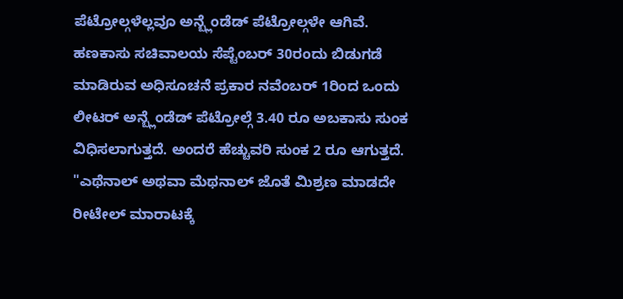ಪೆಟ್ರೋಲ್ಗಳೆಲ್ಲವೂ ಅನ್ಬ್ಲೆಂಡೆಡ್ ಪೆಟ್ರೋಲ್ಗಳೇ ಆಗಿವೆ.
ಹಣಕಾಸು ಸಚಿವಾಲಯ ಸೆಪ್ಟೆಂಬರ್ 30ರಂದು ಬಿಡುಗಡೆ ಮಾಡಿರುವ ಅಧಿಸೂಚನೆ ಪ್ರಕಾರ ನವೆಂಬರ್ 1ರಿಂದ ಒಂದು ಲೀಟರ್ ಅನ್ಬ್ಲೆಂಡೆಡ್ ಪೆಟ್ರೋಲ್ಗೆ 3.40 ರೂ ಅಬಕಾಸು ಸುಂಕ ವಿಧಿಸಲಾಗುತ್ತದೆ. ಅಂದರೆ ಹೆಚ್ಚುವರಿ ಸುಂಕ 2 ರೂ ಆಗುತ್ತದೆ.
"ಎಥೆನಾಲ್ ಅಥವಾ ಮೆಥನಾಲ್ ಜೊತೆ ಮಿಶ್ರಣ ಮಾಡದೇ ರೀಟೇಲ್ ಮಾರಾಟಕ್ಕೆ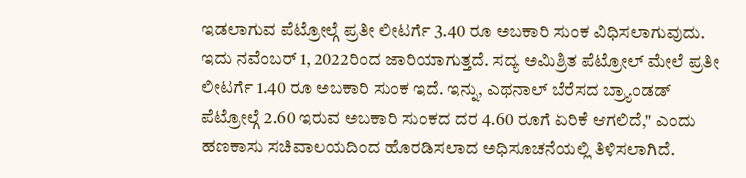ಇಡಲಾಗುವ ಪೆಟ್ರೋಲ್ಗೆ ಪ್ರತೀ ಲೀಟರ್ಗೆ 3.40 ರೂ ಅಬಕಾರಿ ಸುಂಕ ವಿಧಿಸಲಾಗುವುದು. ಇದು ನವೆಂಬರ್ 1, 2022ರಿಂದ ಜಾರಿಯಾಗುತ್ತದೆ. ಸದ್ಯ ಅಮಿಶ್ರಿತ ಪೆಟ್ರೋಲ್ ಮೇಲೆ ಪ್ರತೀ ಲೀಟರ್ಗೆ 1.40 ರೂ ಅಬಕಾರಿ ಸುಂಕ ಇದೆ. ಇನ್ನು, ಎಥನಾಲ್ ಬೆರೆಸದ ಬ್ರ್ಯಾಂಡಡ್ ಪೆಟ್ರೋಲ್ಗೆ 2.60 ಇರುವ ಅಬಕಾರಿ ಸುಂಕದ ದರ 4.60 ರೂಗೆ ಏರಿಕೆ ಆಗಲಿದೆ," ಎಂದು ಹಣಕಾಸು ಸಚಿವಾಲಯದಿಂದ ಹೊರಡಿಸಲಾದ ಅಧಿಸೂಚನೆಯಲ್ಲಿ ತಿಳಿಸಲಾಗಿದೆ.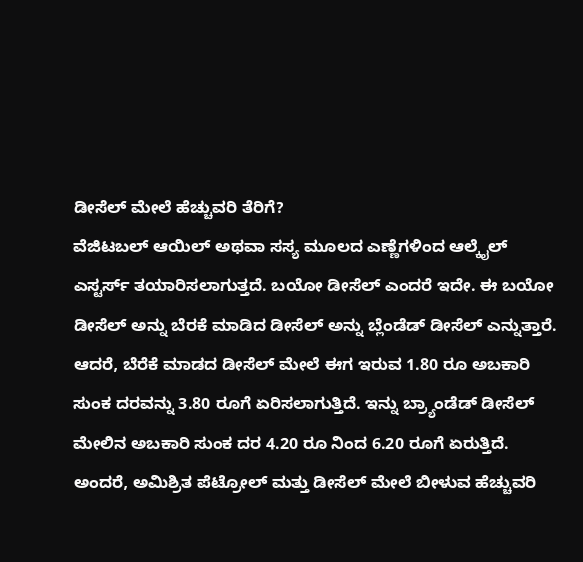ಡೀಸೆಲ್ ಮೇಲೆ ಹೆಚ್ಚುವರಿ ತೆರಿಗೆ?
ವೆಜಿಟಬಲ್ ಆಯಿಲ್ ಅಥವಾ ಸಸ್ಯ ಮೂಲದ ಎಣ್ಣೆಗಳಿಂದ ಆಲ್ಕೈಲ್ ಎಸ್ಟರ್ಸ್ ತಯಾರಿಸಲಾಗುತ್ತದೆ. ಬಯೋ ಡೀಸೆಲ್ ಎಂದರೆ ಇದೇ. ಈ ಬಯೋ ಡೀಸೆಲ್ ಅನ್ನು ಬೆರಕೆ ಮಾಡಿದ ಡೀಸೆಲ್ ಅನ್ನು ಬ್ಲೆಂಡೆಡ್ ಡೀಸೆಲ್ ಎನ್ನುತ್ತಾರೆ. ಆದರೆ, ಬೆರೆಕೆ ಮಾಡದ ಡೀಸೆಲ್ ಮೇಲೆ ಈಗ ಇರುವ 1.80 ರೂ ಅಬಕಾರಿ ಸುಂಕ ದರವನ್ನು 3.80 ರೂಗೆ ಏರಿಸಲಾಗುತ್ತಿದೆ. ಇನ್ನು ಬ್ರ್ಯಾಂಡೆಡ್ ಡೀಸೆಲ್ ಮೇಲಿನ ಅಬಕಾರಿ ಸುಂಕ ದರ 4.20 ರೂ ನಿಂದ 6.20 ರೂಗೆ ಏರುತ್ತಿದೆ.
ಅಂದರೆ, ಅಮಿಶ್ರಿತ ಪೆಟ್ರೋಲ್ ಮತ್ತು ಡೀಸೆಲ್ ಮೇಲೆ ಬೀಳುವ ಹೆಚ್ಚುವರಿ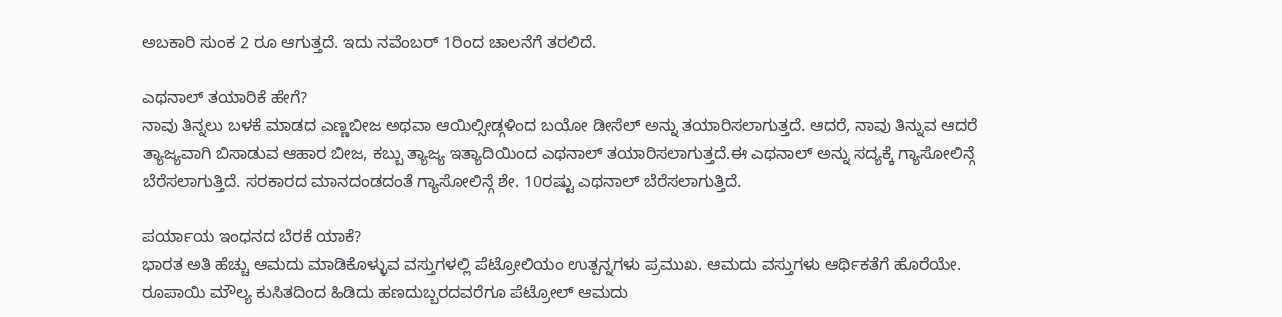ಅಬಕಾರಿ ಸುಂಕ 2 ರೂ ಆಗುತ್ತದೆ. ಇದು ನವೆಂಬರ್ 1ರಿಂದ ಚಾಲನೆಗೆ ತರಲಿದೆ.

ಎಥನಾಲ್ ತಯಾರಿಕೆ ಹೇಗೆ?
ನಾವು ತಿನ್ನಲು ಬಳಕೆ ಮಾಡದ ಎಣ್ಣಬೀಜ ಅಥವಾ ಆಯಿಲ್ಸೀಡ್ಗಳಿಂದ ಬಯೋ ಡೀಸೆಲ್ ಅನ್ನು ತಯಾರಿಸಲಾಗುತ್ತದೆ. ಆದರೆ, ನಾವು ತಿನ್ನುವ ಆದರೆ ತ್ಯಾಜ್ಯವಾಗಿ ಬಿಸಾಡುವ ಆಹಾರ ಬೀಜ, ಕಬ್ಬು ತ್ಯಾಜ್ಯ ಇತ್ಯಾದಿಯಿಂದ ಎಥನಾಲ್ ತಯಾರಿಸಲಾಗುತ್ತದೆ.ಈ ಎಥನಾಲ್ ಅನ್ನು ಸದ್ಯಕ್ಕೆ ಗ್ಯಾಸೋಲಿನ್ಗೆ ಬೆರೆಸಲಾಗುತ್ತಿದೆ. ಸರಕಾರದ ಮಾನದಂಡದಂತೆ ಗ್ಯಾಸೋಲಿನ್ಗೆ ಶೇ. 10ರಷ್ಟು ಎಥನಾಲ್ ಬೆರೆಸಲಾಗುತ್ತಿದೆ.

ಪರ್ಯಾಯ ಇಂಧನದ ಬೆರಕೆ ಯಾಕೆ?
ಭಾರತ ಅತಿ ಹೆಚ್ಚು ಆಮದು ಮಾಡಿಕೊಳ್ಳುವ ವಸ್ತುಗಳಲ್ಲಿ ಪೆಟ್ರೋಲಿಯಂ ಉತ್ಪನ್ನಗಳು ಪ್ರಮುಖ. ಆಮದು ವಸ್ತುಗಳು ಆರ್ಥಿಕತೆಗೆ ಹೊರೆಯೇ. ರೂಪಾಯಿ ಮೌಲ್ಯ ಕುಸಿತದಿಂದ ಹಿಡಿದು ಹಣದುಬ್ಬರದವರೆಗೂ ಪೆಟ್ರೋಲ್ ಆಮದು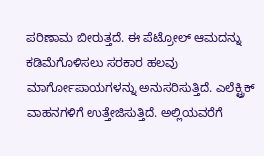ಪರಿಣಾಮ ಬೀರುತ್ತದೆ. ಈ ಪೆಟ್ರೋಲ್ ಆಮದನ್ನು ಕಡಿಮೆಗೊಳಿಸಲು ಸರಕಾರ ಹಲವು ಮಾರ್ಗೋಪಾಯಗಳನ್ನು ಅನುಸರಿಸುತ್ತಿದೆ. ಎಲೆಕ್ಟ್ರಿಕ್ ವಾಹನಗಳಿಗೆ ಉತ್ತೇಜಿಸುತ್ತಿದೆ. ಅಲ್ಲಿಯವರೆಗೆ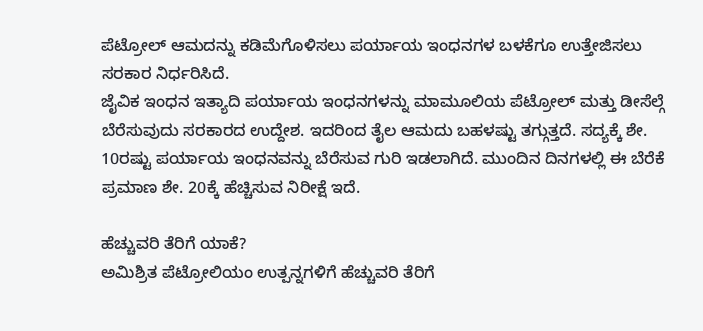ಪೆಟ್ರೋಲ್ ಆಮದನ್ನು ಕಡಿಮೆಗೊಳಿಸಲು ಪರ್ಯಾಯ ಇಂಧನಗಳ ಬಳಕೆಗೂ ಉತ್ತೇಜಿಸಲು ಸರಕಾರ ನಿರ್ಧರಿಸಿದೆ.
ಜೈವಿಕ ಇಂಧನ ಇತ್ಯಾದಿ ಪರ್ಯಾಯ ಇಂಧನಗಳನ್ನು ಮಾಮೂಲಿಯ ಪೆಟ್ರೋಲ್ ಮತ್ತು ಡೀಸೆಲ್ಗೆ ಬೆರೆಸುವುದು ಸರಕಾರದ ಉದ್ದೇಶ. ಇದರಿಂದ ತೈಲ ಆಮದು ಬಹಳಷ್ಟು ತಗ್ಗುತ್ತದೆ. ಸದ್ಯಕ್ಕೆ ಶೇ. 10ರಷ್ಟು ಪರ್ಯಾಯ ಇಂಧನವನ್ನು ಬೆರೆಸುವ ಗುರಿ ಇಡಲಾಗಿದೆ. ಮುಂದಿನ ದಿನಗಳಲ್ಲಿ ಈ ಬೆರೆಕೆ ಪ್ರಮಾಣ ಶೇ. 20ಕ್ಕೆ ಹೆಚ್ಚಿಸುವ ನಿರೀಕ್ಷೆ ಇದೆ.

ಹೆಚ್ಚುವರಿ ತೆರಿಗೆ ಯಾಕೆ?
ಅಮಿಶ್ರಿತ ಪೆಟ್ರೋಲಿಯಂ ಉತ್ಪನ್ನಗಳಿಗೆ ಹೆಚ್ಚುವರಿ ತೆರಿಗೆ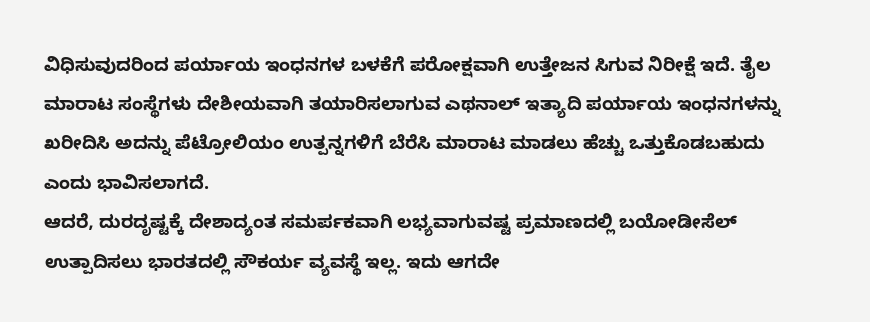ವಿಧಿಸುವುದರಿಂದ ಪರ್ಯಾಯ ಇಂಧನಗಳ ಬಳಕೆಗೆ ಪರೋಕ್ಷವಾಗಿ ಉತ್ತೇಜನ ಸಿಗುವ ನಿರೀಕ್ಷೆ ಇದೆ. ತೈಲ ಮಾರಾಟ ಸಂಸ್ಥೆಗಳು ದೇಶೀಯವಾಗಿ ತಯಾರಿಸಲಾಗುವ ಎಥನಾಲ್ ಇತ್ಯಾದಿ ಪರ್ಯಾಯ ಇಂಧನಗಳನ್ನು ಖರೀದಿಸಿ ಅದನ್ನು ಪೆಟ್ರೋಲಿಯಂ ಉತ್ಪನ್ನಗಳಿಗೆ ಬೆರೆಸಿ ಮಾರಾಟ ಮಾಡಲು ಹೆಚ್ಚು ಒತ್ತುಕೊಡಬಹುದು ಎಂದು ಭಾವಿಸಲಾಗದೆ.
ಆದರೆ, ದುರದೃಷ್ಟಕ್ಕೆ ದೇಶಾದ್ಯಂತ ಸಮರ್ಪಕವಾಗಿ ಲಭ್ಯವಾಗುವಷ್ಟ ಪ್ರಮಾಣದಲ್ಲಿ ಬಯೋಡೀಸೆಲ್ ಉತ್ಪಾದಿಸಲು ಭಾರತದಲ್ಲಿ ಸೌಕರ್ಯ ವ್ಯವಸ್ಥೆ ಇಲ್ಲ. ಇದು ಆಗದೇ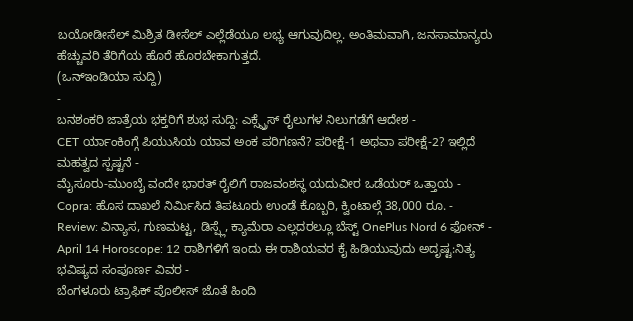ಬಯೋಡೀಸೆಲ್ ಮಿಶ್ರಿತ ಡೀಸೆಲ್ ಎಲ್ಲೆಡೆಯೂ ಲಭ್ಯ ಆಗುವುದಿಲ್ಲ. ಅಂತಿಮವಾಗಿ, ಜನಸಾಮಾನ್ಯರು ಹೆಚ್ಚುವರಿ ತೆರಿಗೆಯ ಹೊರೆ ಹೊರಬೇಕಾಗುತ್ತದೆ.
(ಒನ್ಇಂಡಿಯಾ ಸುದ್ದಿ)
-
ಬನಶಂಕರಿ ಜಾತ್ರೆಯ ಭಕ್ತರಿಗೆ ಶುಭ ಸುದ್ದಿ: ಎಕ್ಸ್ಪ್ರೆಸ್ ರೈಲುಗಳ ನಿಲುಗಡೆಗೆ ಆದೇಶ -
CET ರ್ಯಾಂಕಿಂಗ್ಗೆ ಪಿಯುಸಿಯ ಯಾವ ಅಂಕ ಪರಿಗಣನೆ? ಪರೀಕ್ಷೆ-1 ಅಥವಾ ಪರೀಕ್ಷೆ-2? ಇಲ್ಲಿದೆ ಮಹತ್ವದ ಸ್ಪಷ್ಟನೆ -
ಮೈಸೂರು-ಮುಂಬೈ ವಂದೇ ಭಾರತ್ ರೈಲಿಗೆ ರಾಜವಂಶಸ್ಥ ಯದುವೀರ ಒಡೆಯರ್ ಒತ್ತಾಯ -
Copra: ಹೊಸ ದಾಖಲೆ ನಿರ್ಮಿಸಿದ ತಿಪಟೂರು ಉಂಡೆ ಕೊಬ್ಬರಿ, ಕ್ವಿಂಟಾಲ್ಗೆ 38,000 ರೂ. -
Review: ವಿನ್ಯಾಸ, ಗುಣಮಟ್ಟ, ಡಿಸ್ಪ್ಲೆ, ಕ್ಯಾಮೆರಾ ಎಲ್ಲದರಲ್ಲೂ ಬೆಸ್ಟ್ OnePlus Nord 6 ಫೋನ್ -
April 14 Horoscope: 12 ರಾಶಿಗಳಿಗೆ ಇಂದು ಈ ರಾಶಿಯವರ ಕೈ ಹಿಡಿಯುವುದು ಅದೃಷ್ಟ:ನಿತ್ಯ ಭವಿಷ್ಯದ ಸಂಪೂರ್ಣ ವಿವರ -
ಬೆಂಗಳೂರು ಟ್ರಾಫಿಕ್ ಪೊಲೀಸ್ ಜೊತೆ ಹಿಂದಿ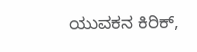ಯುವಕನ ಕಿರಿಕ್,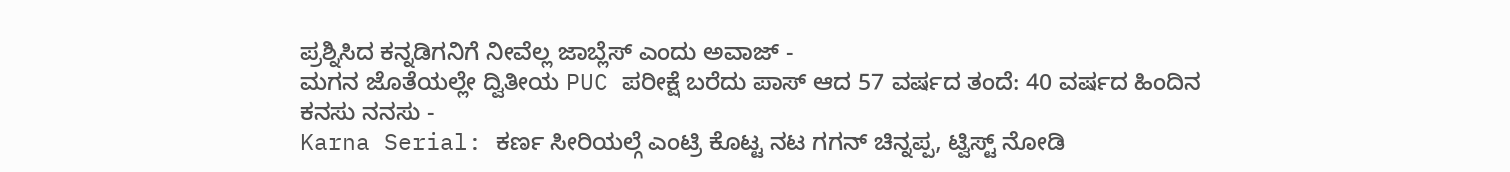ಪ್ರಶ್ನಿಸಿದ ಕನ್ನಡಿಗನಿಗೆ ನೀವೆಲ್ಲ ಜಾಬ್ಲೆಸ್ ಎಂದು ಅವಾಜ್ -
ಮಗನ ಜೊತೆಯಲ್ಲೇ ದ್ವಿತೀಯ PUC ಪರೀಕ್ಷೆ ಬರೆದು ಪಾಸ್ ಆದ 57 ವರ್ಷದ ತಂದೆ: 40 ವರ್ಷದ ಹಿಂದಿನ ಕನಸು ನನಸು -
Karna Serial: ಕರ್ಣ ಸೀರಿಯಲ್ಗೆ ಎಂಟ್ರಿ ಕೊಟ್ಟ ನಟ ಗಗನ್ ಚಿನ್ನಪ್ಪ, ಟ್ವಿಸ್ಟ್ ನೋಡಿ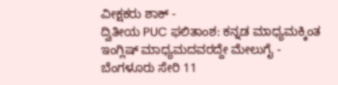ವೀಕ್ಷಕರು ಶಾಕ್ -
ದ್ವಿತೀಯ PUC ಫಲಿತಾಂಶ: ಕನ್ನಡ ಮಾಧ್ಯಮಕ್ಕಿಂತ ಇಂಗ್ಲಿಷ್ ಮಾಧ್ಯಮದವರದ್ದೇ ಮೇಲುಗೈ -
ಬೆಂಗಳೂರು ಸೇರಿ 11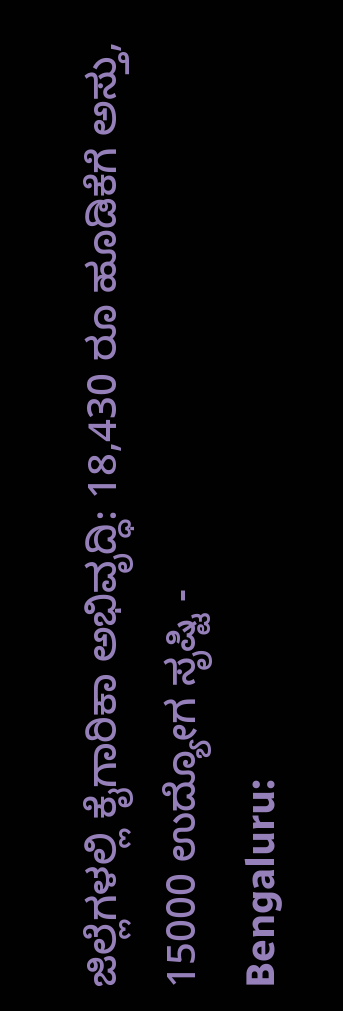ಜಿಲ್ಲೆಗಳಲ್ಲಿ ಕೈಗಾರಿಕಾ ಅಭಿವೃದ್ಧಿ: 18,430 ರೂ ಹೂಡಿಕೆಗೆ ಅಸ್ತು, 15000 ಉದ್ಯೋಗ ಸೃಷ್ಟಿ -
Bengaluru: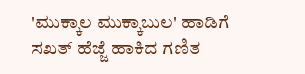'ಮುಕ್ಕಾಲ ಮುಕ್ಕಾಬುಲ' ಹಾಡಿಗೆ ಸಖತ್ ಹೆಜ್ಜೆ ಹಾಕಿದ ಗಣಿತ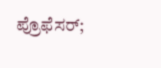ಪ್ರೊಫೆಸರ್;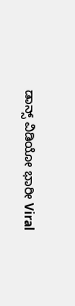ಡಾನ್ಸ್ ವಿಡಿಯೋ ಭಾರೀ Viral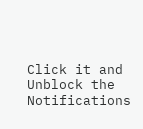Click it and Unblock the Notifications